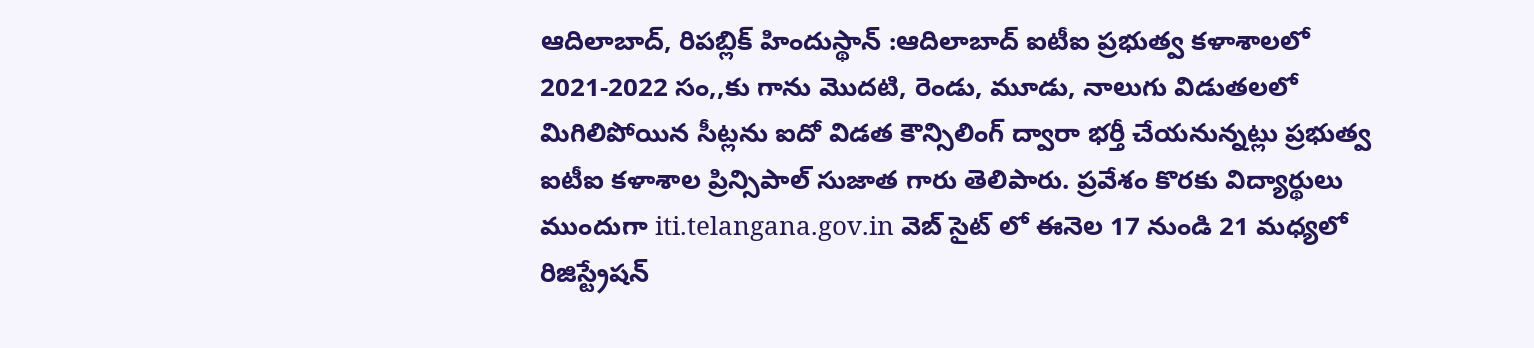ఆదిలాబాద్, రిపబ్లిక్ హిందుస్థాన్ :ఆదిలాబాద్ ఐటీఐ ప్రభుత్వ కళాశాలలో 2021-2022 సం,,కు గాను మొదటి, రెండు, మూడు, నాలుగు విడుతలలో మిగిలిపోయిన సీట్లను ఐదో విడత కౌన్సిలింగ్ ద్వారా భర్తీ చేయనున్నట్లు ప్రభుత్వ ఐటీఐ కళాశాల ప్రిన్సిపాల్ సుజాత గారు తెలిపారు. ప్రవేశం కొరకు విద్యార్థులు ముందుగా iti.telangana.gov.in వెబ్ సైట్ లో ఈనెల 17 నుండి 21 మధ్యలో రిజిస్ట్రేషన్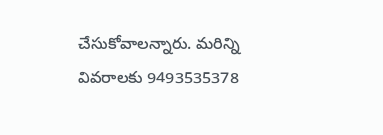చేసుకోవాలన్నారు. మరిన్ని వివరాలకు 9493535378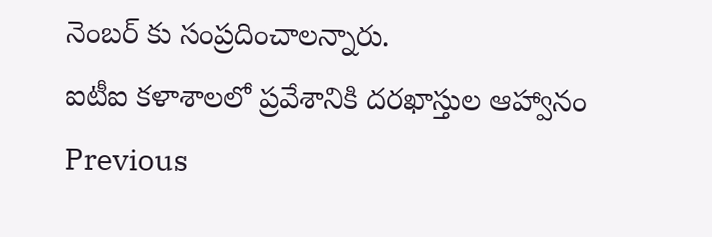నెంబర్ కు సంప్రదించాలన్నారు.
ఐటీఐ కళాశాలలో ప్రవేశానికి దరఖాస్తుల ఆహ్వానం
Previous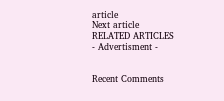article
Next article
RELATED ARTICLES
- Advertisment -


Recent Comments